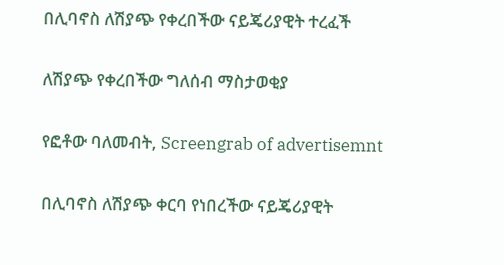በሊባኖስ ለሽያጭ የቀረበችው ናይጄሪያዊት ተረፈች

ለሽያጭ የቀረበችው ግለሰብ ማስታወቂያ

የፎቶው ባለመብት, Screengrab of advertisemnt

በሊባኖስ ለሽያጭ ቀርባ የነበረችው ናይጄሪያዊት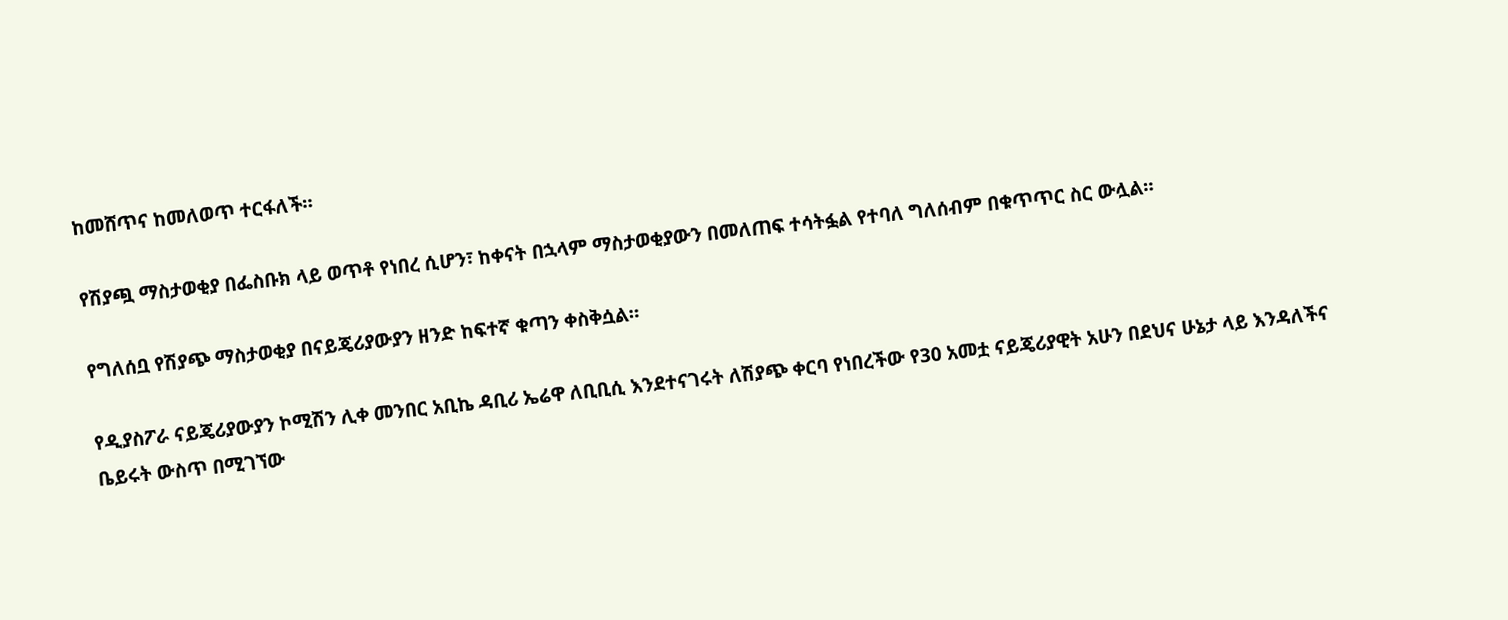ከመሸጥና ከመለወጥ ተርፋለች።

የሽያጯ ማስታወቂያ በፌስቡክ ላይ ወጥቶ የነበረ ሲሆን፣ ከቀናት በኋላም ማስታወቂያውን በመለጠፍ ተሳትፏል የተባለ ግለሰብም በቁጥጥር ስር ውሏል።

የግለሰቧ የሽያጭ ማስታወቂያ በናይጄሪያውያን ዘንድ ከፍተኛ ቁጣን ቀስቅሷል።

የዲያስፖራ ናይጄሪያውያን ኮሚሽን ሊቀ መንበር አቢኬ ዳቢሪ ኤሬዋ ለቢቢሲ እንደተናገሩት ለሽያጭ ቀርባ የነበረችው የ30 አመቷ ናይጄሪያዊት አሁን በደህና ሁኔታ ላይ እንዳለችና ቤይሩት ውስጥ በሚገኘው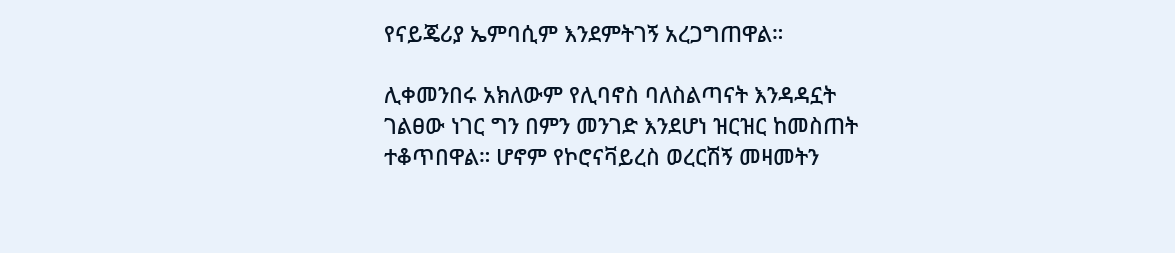የናይጄሪያ ኤምባሲም እንደምትገኝ አረጋግጠዋል።

ሊቀመንበሩ አክለውም የሊባኖስ ባለስልጣናት እንዳዳኗት ገልፀው ነገር ግን በምን መንገድ እንደሆነ ዝርዝር ከመስጠት ተቆጥበዋል። ሆኖም የኮሮናቫይረስ ወረርሽኝ መዛመትን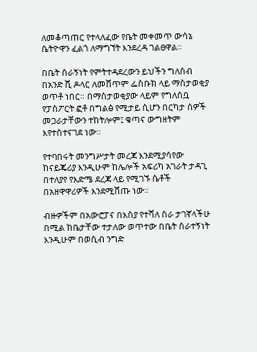ለመቆጣጠር የተላለፈው የቤት መቀመጥ ውሳኔ ሴትዮዋን ፈልጎ ለማግኘት እንደረዳ ገልፀዋል።

በቤት ሰራኝነት የምትተዳደረውን ይህችን ግለሰብ በአንድ ሺ ዶላር ለመሸጥም ፌስቡክ ላይ ማስታወቂያ ወጥቶ ነበር። በማስታወቂያው ላይም የግለሰቧ የፓስፖርት ፎቶ በግልፅ የሚታይ ሲሆን በርካታ ሰዎች መጋራታቸውን ተከትሎም፤ ቁጣና ውግዘትም እየተስተናገደ ነው።

የተባበሩት መንግሥታት መረጃ እንደሚያሳየው ከናይጄሪያ እንዲሁም ከሌሎች አፍሪካ አገራት ታዳጊ በተለያየ የእድሜ ደረጃ ላይ የሚገኙ ሴቶች በአዘዋዋሪዎች እንደሚሸጡ ነው።

ብዙዎችም በአውሮፓና በእስያ የተሻለ ስራ ታገኛላችሁ በሚል ከቤታቸው ተታለው ወጥተው በቤት ሰራተኝነት እንዲሁም በወሲብ ንግድ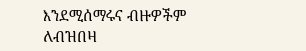እንደሚሰማሩና ብዙዎችም ለብዝበዛ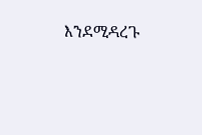እንደሚዳረጉ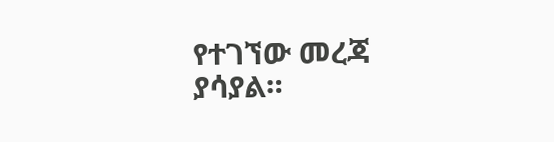የተገኘው መረጃ ያሳያል።